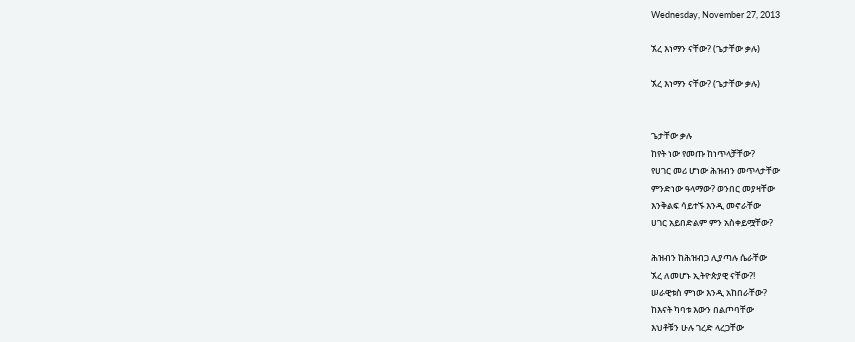Wednesday, November 27, 2013

ኧረ እነማን ናቸው? (ጌታቸው ቃሉ)

ኧረ እነማን ናቸው? (ጌታቸው ቃሉ)


ጌታቸው ቃሉ
ከየት ነው የመጡ ከነጥላቻቸው?
የሀገር መሪ ሆነው ሕዝብን መጥላታቸው
ምንድነው ዓላማው? ወንበር መያዛቸው
እንቅልፍ ሳይተኙ እንዲ መኖራቸው
ሀገር አይበድልም ምን አስቀይሟቸው?

ሕዝብን ከሕዝብጋ ሊያጣሉ ሴራቸው
ኧረ ለመሆኑ ኢትዮጵያዊ ናቸው?!
ሠራዊቱስ ምነው እንዲ አከበራቸው?
ከእናት ካባቱ እውን በልጦባቸው
እህቶቹን ሁሉ ገረድ ላረጋቸው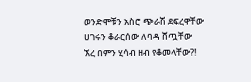ወንድሞቹን አስሮ ጭራሽ ደፍረዋቸው
ሀገሩን ቆራርሰው ለባዳ ሸጧቸው
ኧረ በምን ሂሳብ ዘብ የቆመላቸው?!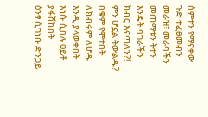ሰምተን የማናቀው ጉድ ተፈፀመብን
መራዝ፣ መራባችን መጠማቱን ትተን
እንዴት ባገራችን ክብር እናጣለን?!
ምን ሆኗል ትውልዱ? በቁም የሞተበት
ለክብሩም ለሆዱ እንዲ ያላወቀበት
እነሱ ሲበሉ ዐይቶ ያፋሸከበት
ዕንፃ ሲገነቡ ድንጋይ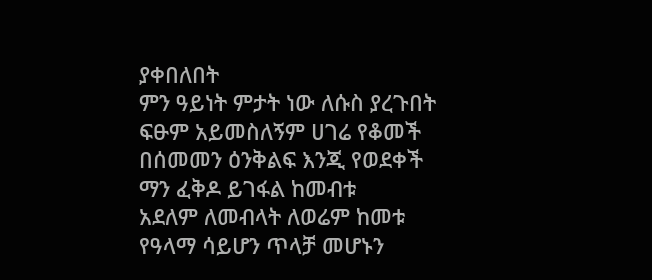ያቀበለበት
ምን ዓይነት ምታት ነው ለሱስ ያረጉበት
ፍፁም አይመስለኝም ሀገሬ የቆመች
በሰመመን ዕንቅልፍ እንጂ የወደቀች
ማን ፈቅዶ ይገፋል ከመብቱ
አደለም ለመብላት ለወሬም ከመቱ
የዓላማ ሳይሆን ጥላቻ መሆኑን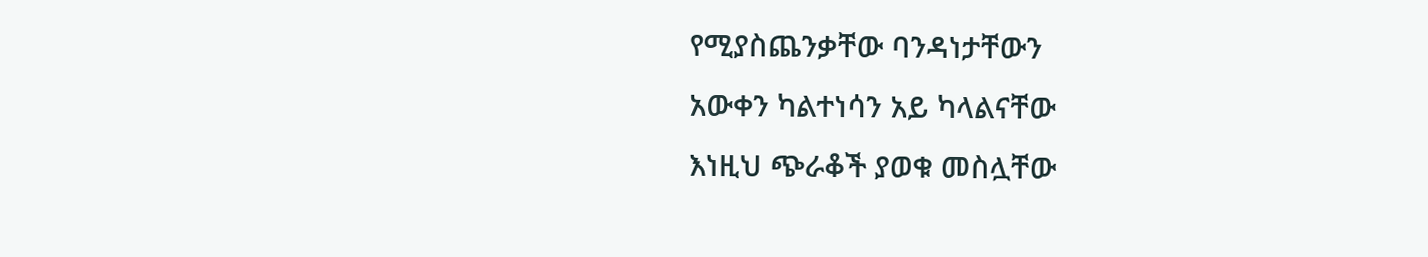የሚያስጨንቃቸው ባንዳነታቸውን
አውቀን ካልተነሳን አይ ካላልናቸው
እነዚህ ጭራቆች ያወቁ መስሏቸው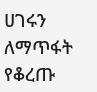ሀገሩን ለማጥፋት የቆረጡ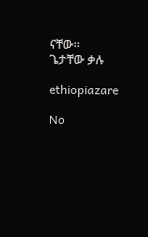ናቸው።
ጌታቸው ቃሉ

ethiopiazare

No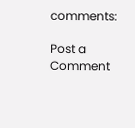comments:

Post a Comment